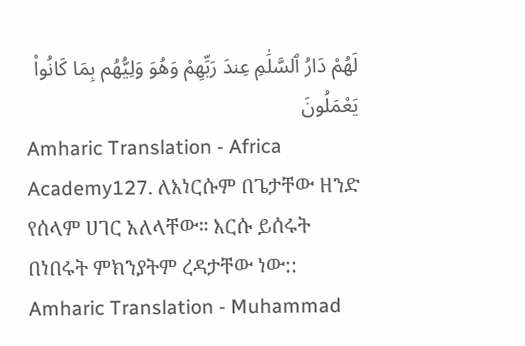لَهُمْ دَارُ ٱلسَّلَٰمِ عِندَ رَبِّهِمْ وَهُوَ وَلِيُّهُم بِمَا كَانُوا۟ يَعْمَلُونَ
Amharic Translation - Africa Academy127. ለእነርሱም በጌታቸው ዘንድ የሰላም ሀገር አለላቸው። እርሱ ይሰሩት በነበሩት ምክንያትም ረዳታቸው ነው::
Amharic Translation - Muhammad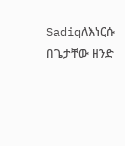Sadiqለእነርሱ በጌታቸው ዘንድ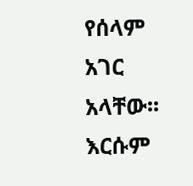የሰላም አገር አላቸው፡፡ እርሱም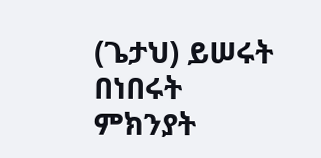(ጌታህ) ይሠሩት በነበሩት ምክንያት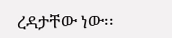ረዳታቸው ነው፡፡